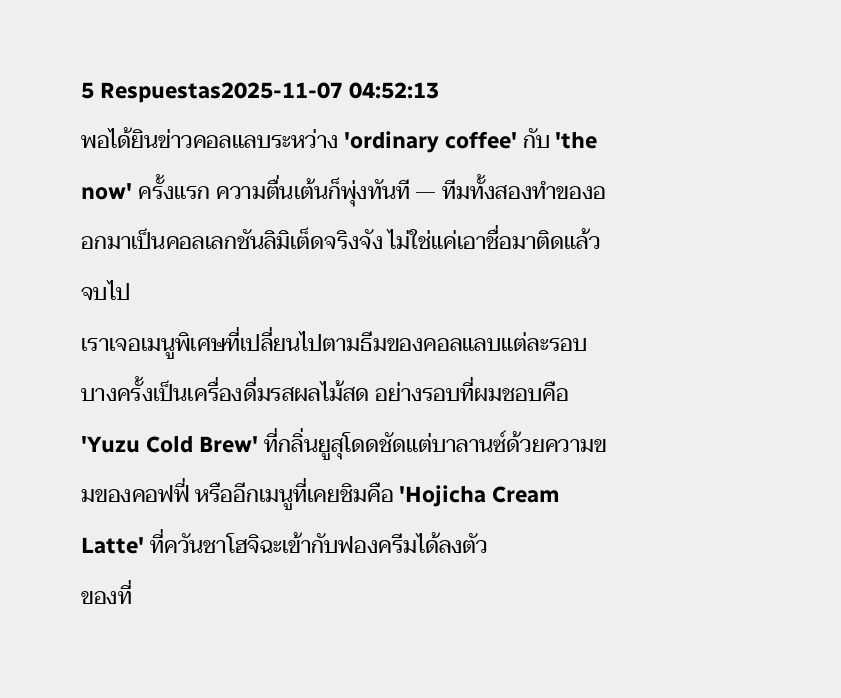5 Respuestas2025-11-07 04:52:13
พอได้ยินข่าวคอลแลบระหว่าง 'ordinary coffee' กับ 'the now' ครั้งแรก ความตื่นเต้นก็พุ่งทันที — ทีมทั้งสองทำของออกมาเป็นคอลเลกชันลิมิเต็ดจริงจัง ไม่ใช่แค่เอาชื่อมาติดแล้วจบไป
เราเจอเมนูพิเศษที่เปลี่ยนไปตามธีมของคอลแลบแต่ละรอบ บางครั้งเป็นเครื่องดื่มรสผลไม้สด อย่างรอบที่ผมชอบคือ 'Yuzu Cold Brew' ที่กลิ่นยูสุโดดชัดแต่บาลานซ์ด้วยความขมของคอฟฟี่ หรืออีกเมนูที่เคยชิมคือ 'Hojicha Cream Latte' ที่ควันชาโฮจิฉะเข้ากับฟองครีมได้ลงตัว
ของที่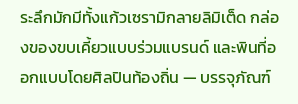ระลึกมักมีทั้งแก้วเซรามิกลายลิมิเต็ด กล่องของขบเคี้ยวแบบร่วมแบรนด์ และพินที่ออกแบบโดยศิลปินท้องถิ่น — บรรจุภัณฑ์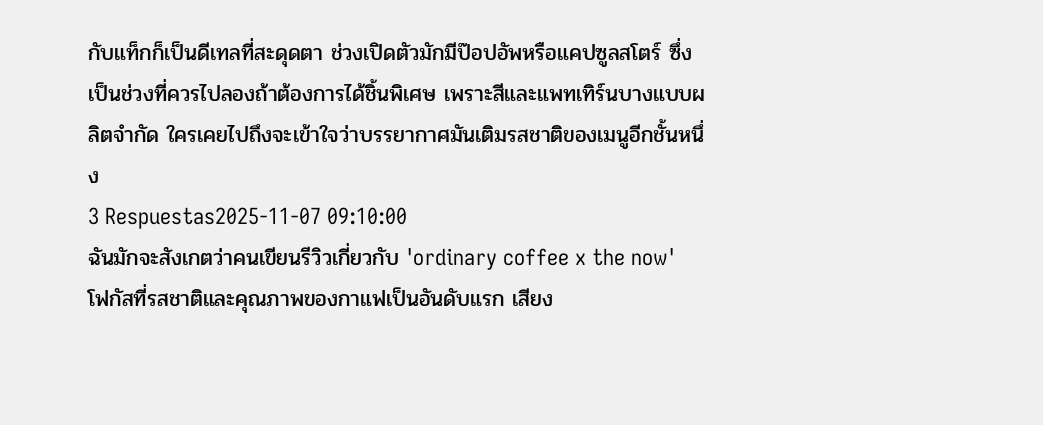กับแท็กก็เป็นดีเทลที่สะดุดตา ช่วงเปิดตัวมักมีป๊อปอัพหรือแคปซูลสโตร์ ซึ่งเป็นช่วงที่ควรไปลองถ้าต้องการได้ชิ้นพิเศษ เพราะสีและแพทเทิร์นบางแบบผลิตจำกัด ใครเคยไปถึงจะเข้าใจว่าบรรยากาศมันเติมรสชาติของเมนูอีกชั้นหนึ่ง
3 Respuestas2025-11-07 09:10:00
ฉันมักจะสังเกตว่าคนเขียนรีวิวเกี่ยวกับ 'ordinary coffee x the now' โฟกัสที่รสชาติและคุณภาพของกาแฟเป็นอันดับแรก เสียง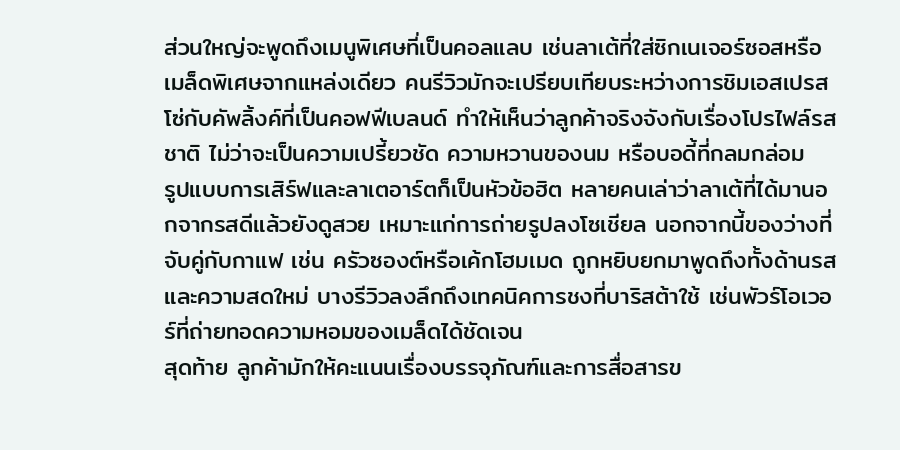ส่วนใหญ่จะพูดถึงเมนูพิเศษที่เป็นคอลแลบ เช่นลาเต้ที่ใส่ซิกเนเจอร์ซอสหรือเมล็ดพิเศษจากแหล่งเดียว คนรีวิวมักจะเปรียบเทียบระหว่างการชิมเอสเปรสโซ่กับคัพลิ้งค์ที่เป็นคอฟฟีเบลนด์ ทำให้เห็นว่าลูกค้าจริงจังกับเรื่องโปรไฟล์รสชาติ ไม่ว่าจะเป็นความเปรี้ยวชัด ความหวานของนม หรือบอดี้ที่กลมกล่อม
รูปแบบการเสิร์ฟและลาเตอาร์ตก็เป็นหัวข้อฮิต หลายคนเล่าว่าลาเต้ที่ได้มานอกจากรสดีแล้วยังดูสวย เหมาะแก่การถ่ายรูปลงโซเชียล นอกจากนี้ของว่างที่จับคู่กับกาแฟ เช่น ครัวซองต์หรือเค้กโฮมเมด ถูกหยิบยกมาพูดถึงทั้งด้านรสและความสดใหม่ บางรีวิวลงลึกถึงเทคนิคการชงที่บาริสต้าใช้ เช่นพัวร์โอเวอร์ที่ถ่ายทอดความหอมของเมล็ดได้ชัดเจน
สุดท้าย ลูกค้ามักให้คะแนนเรื่องบรรจุภัณฑ์และการสื่อสารข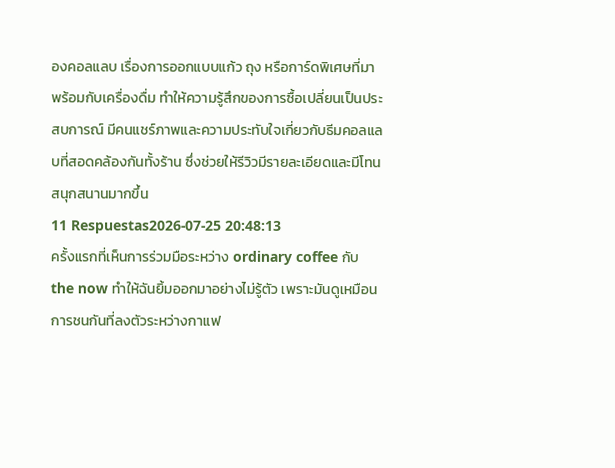องคอลแลบ เรื่องการออกแบบแก้ว ถุง หรือการ์ดพิเศษที่มาพร้อมกับเครื่องดื่ม ทำให้ความรู้สึกของการซื้อเปลี่ยนเป็นประสบการณ์ มีคนแชร์ภาพและความประทับใจเกี่ยวกับธีมคอลแลบที่สอดคล้องกันทั้งร้าน ซึ่งช่วยให้รีวิวมีรายละเอียดและมีโทนสนุกสนานมากขึ้น
11 Respuestas2026-07-25 20:48:13
ครั้งแรกที่เห็นการร่วมมือระหว่าง ordinary coffee กับ the now ทำให้ฉันยิ้มออกมาอย่างไม่รู้ตัว เพราะมันดูเหมือนการชนกันที่ลงตัวระหว่างกาแฟ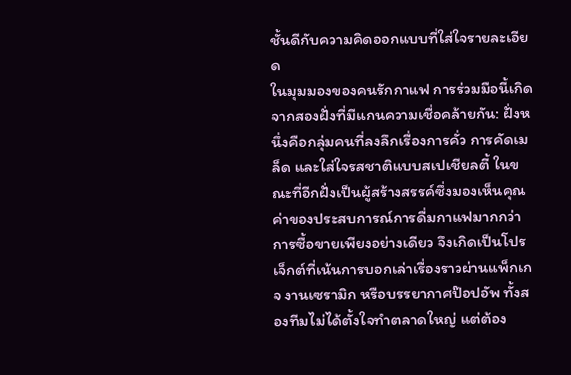ชั้นดีกับความคิดออกแบบที่ใส่ใจรายละเอียด
ในมุมมองของคนรักกาแฟ การร่วมมือนี้เกิดจากสองฝั่งที่มีแกนความเชื่อคล้ายกัน: ฝั่งหนึ่งคือกลุ่มคนที่ลงลึกเรื่องการคั่ว การคัดเมล็ด และใส่ใจรสชาติแบบสเปเชียลตี้ ในขณะที่อีกฝั่งเป็นผู้สร้างสรรค์ซึ่งมองเห็นคุณค่าของประสบการณ์การดื่มกาแฟมากกว่าการซื้อขายเพียงอย่างเดียว จึงเกิดเป็นโปรเจ็กต์ที่เน้นการบอกเล่าเรื่องราวผ่านแพ็กเกจ งานเซรามิก หรือบรรยากาศป๊อปอัพ ทั้งสองทีมไม่ได้ตั้งใจทำตลาดใหญ่ แต่ต้อง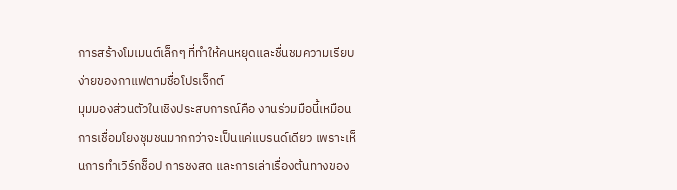การสร้างโมเมนต์เล็กๆ ที่ทำให้คนหยุดและชื่นชมความเรียบง่ายของกาแฟตามชื่อโปรเจ็กต์
มุมมองส่วนตัวในเชิงประสบการณ์คือ งานร่วมมือนี้เหมือนการเชื่อมโยงชุมชนมากกว่าจะเป็นแค่แบรนด์เดียว เพราะเห็นการทำเวิร์กช็อป การชงสด และการเล่าเรื่องต้นทางของ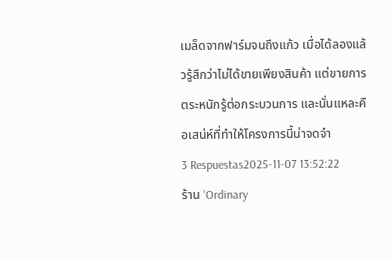เมล็ดจากฟาร์มจนถึงแก้ว เมื่อได้ลองแล้วรู้สึกว่าไม่ได้ขายเพียงสินค้า แต่ขายการตระหนักรู้ต่อกระบวนการ และนั่นแหละคือเสน่ห์ที่ทำให้โครงการนี้น่าจดจำ
3 Respuestas2025-11-07 13:52:22
ร้าน 'Ordinary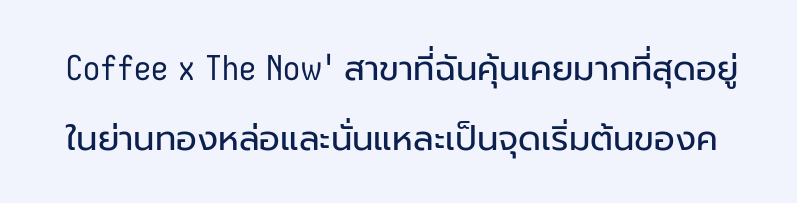Coffee x The Now' สาขาที่ฉันคุ้นเคยมากที่สุดอยู่ในย่านทองหล่อและนั่นแหละเป็นจุดเริ่มต้นของค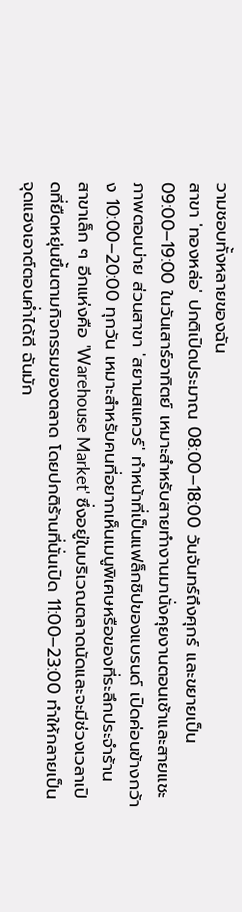วามชอบทั้งหลายของฉัน
สาขา 'ทองหล่อ' ปกติเปิดประมาณ 08:00–18:00 วันจันทร์ถึงศุกร์ และขยายเป็น 09:00–19:00 ในวันเสาร์อาทิตย์ เหมาะสำหรับสายทำงานมานั่งคุยงานตอนเช้าและสายแชะภาพตอนบ่าย ส่วนสาขา 'สยามสแควร์' ทำหน้าที่เป็นแฟล็กชิปของแบรนด์ เปิดค่อนข้างกว้าง 10:00–20:00 ทุกวัน เหมาะสำหรับคนที่อยากเห็นเมนูพิเศษหรือของที่ระลึกประจำร้าน
สาขาเล็ก ๆ อีกแห่งคือ 'Warehouse Market' ซึ่งอยู่ในบริเวณตลาดนัดและจะมีช่วงเวลาเปิดที่ยืดหยุ่นขึ้นตามกิจกรรมของตลาด โดยปกติร้านที่นั่นเปิด 11:00–23:00 ทำให้กลายเป็นจุดแฮงเอาต์ตอนค่ำได้ดี ฉันมัก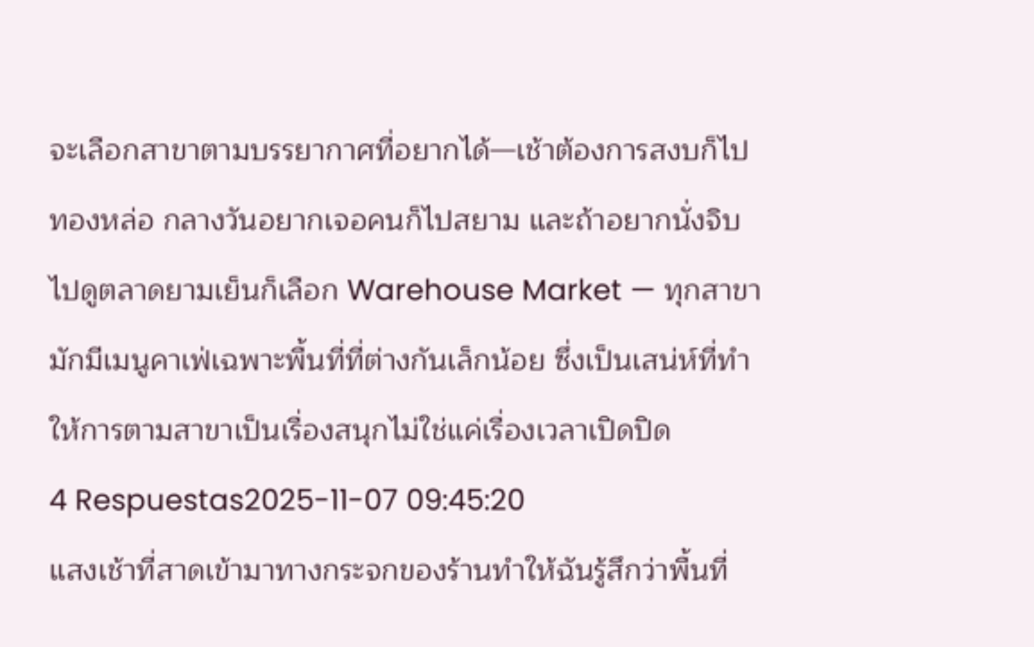จะเลือกสาขาตามบรรยากาศที่อยากได้—เช้าต้องการสงบก็ไปทองหล่อ กลางวันอยากเจอคนก็ไปสยาม และถ้าอยากนั่งจิบไปดูตลาดยามเย็นก็เลือก Warehouse Market — ทุกสาขามักมีเมนูคาเฟ่เฉพาะพื้นที่ที่ต่างกันเล็กน้อย ซึ่งเป็นเสน่ห์ที่ทำให้การตามสาขาเป็นเรื่องสนุกไม่ใช่แค่เรื่องเวลาเปิดปิด
4 Respuestas2025-11-07 09:45:20
แสงเช้าที่สาดเข้ามาทางกระจกของร้านทำให้ฉันรู้สึกว่าพื้นที่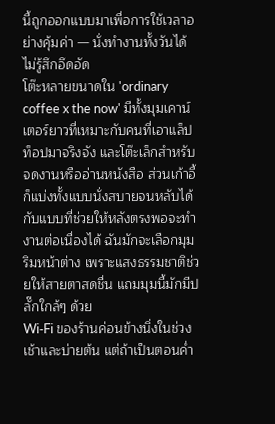นี้ถูกออกแบบมาเพื่อการใช้เวลาอย่างคุ้มค่า — นั่งทำงานทั้งวันได้ไม่รู้สึกอึดอัด
โต๊ะหลายขนาดใน 'ordinary coffee x the now' มีทั้งมุมเคาน์เตอร์ยาวที่เหมาะกับคนที่เอาแล็ปท็อปมาจริงจัง และโต๊ะเล็กสำหรับจดงานหรืออ่านหนังสือ ส่วนเก้าอี้ก็แบ่งทั้งแบบนั่งสบายจนหลับได้กับแบบที่ช่วยให้หลังตรงพอจะทำงานต่อเนื่องได้ ฉันมักจะเลือกมุมริมหน้าต่าง เพราะแสงธรรมชาติช่วยให้สายตาสดชื่น แถมมุมนี้มักมีปลั๊กใกล้ๆ ด้วย
Wi‑Fi ของร้านค่อนข้างนิ่งในช่วงเช้าและบ่ายต้น แต่ถ้าเป็นตอนค่ำ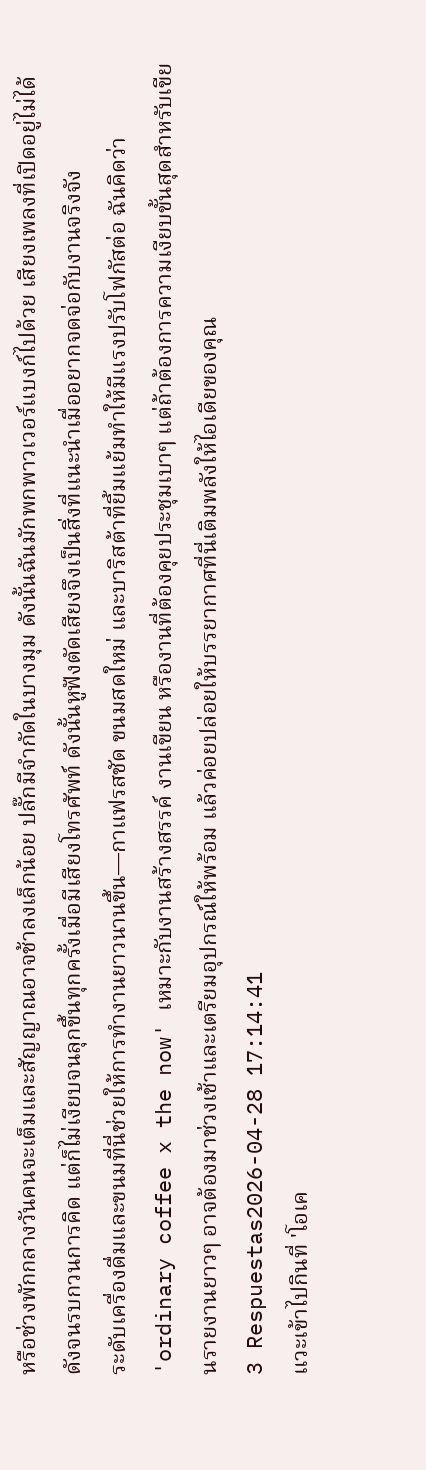หรือช่วงพักกลางวันคนจะเต็มและสัญญาณอาจช้าลงเล็กน้อย ปลั๊กมีจำกัดในบางมุม ดังนั้นฉันมักพกพาวเวอร์แบงก์ไปด้วย เสียงเพลงที่เปิดอยู่ไม่ได้ดังจนรบกวนการคิด แต่ก็ไม่เงียบจนลุกขึ้นทุกครั้งเมื่อมีเสียงโทรศัพท์ ดังนั้นหูฟังตัดเสียงจึงเป็นสิ่งที่แนะนำเมื่ออยากจดจ่อกับงานจริงจัง
ระดับเครื่องดื่มและขนมที่นี่ช่วยให้การทำงานยาวนานขึ้น—กาแฟรสชัด ขนมสดใหม่ และบาริสต้าที่ยิ้มแย้มทำให้มีแรงปรับโฟกัสต่อ ฉันคิดว่า 'ordinary coffee x the now' เหมาะกับงานสร้างสรรค์ งานเขียน หรืองานที่ต้องคุยประชุมเบาๆ แต่ถ้าต้องการความเงียบขั้นสุดสำหรับเขียนรายงานยาวๆ อาจต้องมาช่วงเช้าและเตรียมอุปกรณ์ให้พร้อม แล้วค่อยปล่อยให้บรรยากาศที่นี่เติมพลังให้ไอเดียของคุณ
3 Respuestas2026-04-28 17:14:41
แวะเข้าไปกินที่ 'โอเค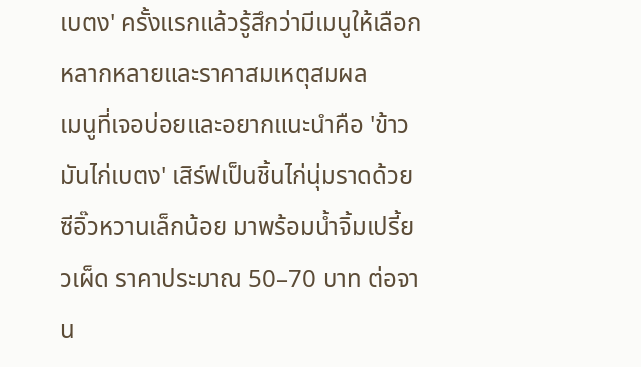เบตง' ครั้งแรกแล้วรู้สึกว่ามีเมนูให้เลือกหลากหลายและราคาสมเหตุสมผล
เมนูที่เจอบ่อยและอยากแนะนำคือ 'ข้าวมันไก่เบตง' เสิร์ฟเป็นชิ้นไก่นุ่มราดด้วยซีอิ๊วหวานเล็กน้อย มาพร้อมน้ำจิ้มเปรี้ยวเผ็ด ราคาประมาณ 50–70 บาท ต่อจาน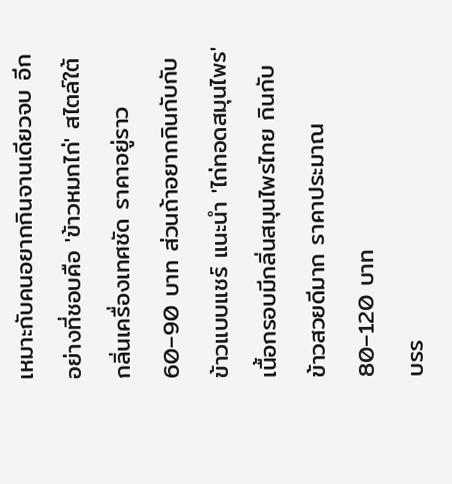เหมาะกับคนอยากกินจานเดียวจบ อีกอย่างที่ชอบคือ 'ข้าวหมกไก่' สไตล์ใต้กลิ่นเครื่องเทศชัด ราคาอยู่ราว 60–90 บาท ส่วนถ้าอยากกินกับกับข้าวแบบแชร์ แนะนำ 'ไก่ทอดสมุนไพร' เนื้อกรอบมีกลิ่นสมุนไพรไทย กินกับข้าวสวยดีมาก ราคาประมาณ 80–120 บาท
บรร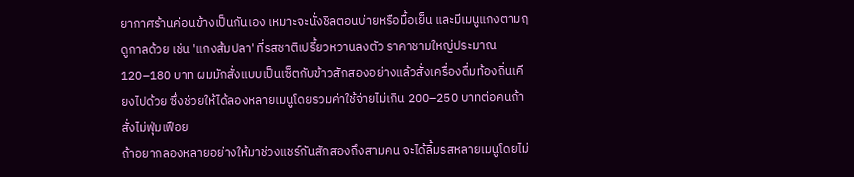ยากาศร้านค่อนข้างเป็นกันเอง เหมาะจะนั่งชิลตอนบ่ายหรือมื้อเย็น และมีเมนูแกงตามฤดูกาลด้วย เช่น 'แกงส้มปลา' ที่รสชาติเปรี้ยวหวานลงตัว ราคาชามใหญ่ประมาณ 120–180 บาท ผมมักสั่งแบบเป็นเซ็ตกับข้าวสักสองอย่างแล้วสั่งเครื่องดื่มท้องถิ่นเคียงไปด้วย ซึ่งช่วยให้ได้ลองหลายเมนูโดยรวมค่าใช้จ่ายไม่เกิน 200–250 บาทต่อคนถ้าสั่งไม่ฟุ่มเฟือย
ถ้าอยากลองหลายอย่างให้มาช่วงแชร์กันสักสองถึงสามคน จะได้ลิ้มรสหลายเมนูโดยไม่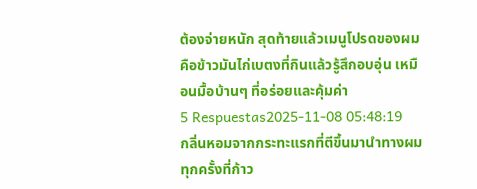ต้องจ่ายหนัก สุดท้ายแล้วเมนูโปรดของผมคือข้าวมันไก่เบตงที่กินแล้วรู้สึกอบอุ่น เหมือนมื้อบ้านๆ ที่อร่อยและคุ้มค่า
5 Respuestas2025-11-08 05:48:19
กลิ่นหอมจากกระทะแรกที่ตีขึ้นมานำทางผมทุกครั้งที่ก้าว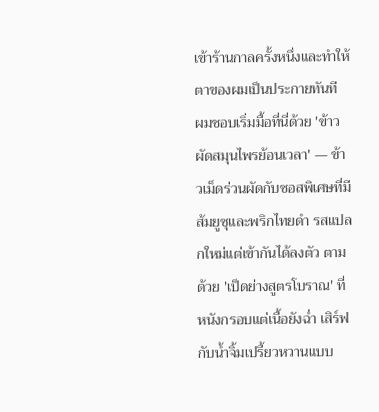เข้าร้านกาลครั้งหนึ่งและทำให้ตาของผมเป็นประกายทันที
ผมชอบเริ่มมื้อที่นี่ด้วย 'ข้าวผัดสมุนไพรย้อนเวลา' — ข้าวเม็ดร่วนผัดกับซอสพิเศษที่มีส้มยูซุและพริกไทยดำ รสแปลกใหม่แต่เข้ากันได้ลงตัว ตามด้วย 'เป็ดย่างสูตรโบราณ' ที่หนังกรอบแต่เนื้อยังฉ่ำ เสิร์ฟกับน้ำจิ้มเปรี้ยวหวานแบบ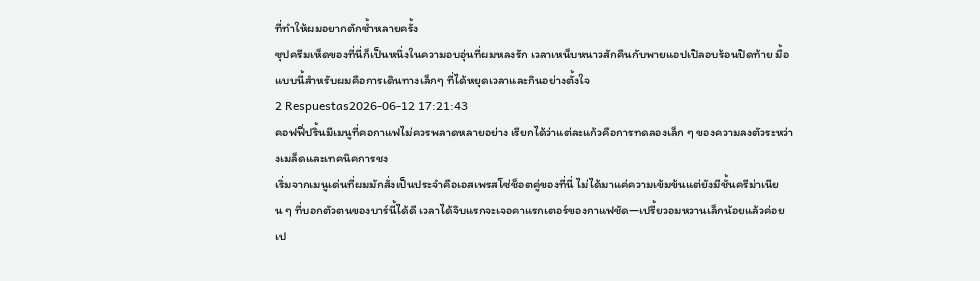ที่ทำให้ผมอยากตักซ้ำหลายครั้ง
ซุปครีมเห็ดของที่นี่ก็เป็นหนึ่งในความอบอุ่นที่ผมหลงรัก เวลาเหน็บหนาวสักคืนกับพายแอปเปิลอบร้อนปิดท้าย มื้อแบบนี้สำหรับผมคือการเดินทางเล็กๆ ที่ได้หยุดเวลาและกินอย่างตั้งใจ
2 Respuestas2026-06-12 17:21:43
คอฟฟี่ปริ้นมีเมนูที่คอกาแฟไม่ควรพลาดหลายอย่าง เรียกได้ว่าแต่ละแก้วคือการทดลองเล็ก ๆ ของความลงตัวระหว่างเมล็ดและเทคนิคการชง
เริ่มจากเมนูเด่นที่ผมมักสั่งเป็นประจำคือเอสเพรสโซ่ช็อตคู่ของที่นี่ ไม่ได้มาแค่ความเข้มข้นแต่ยังมีชั้นครีม่าเนียน ๆ ที่บอกตัวตนของบาร์นี้ได้ดี เวลาได้จิบแรกจะเจอคาแรกเตอร์ของกาแฟชัด—เปรี้ยวอมหวานเล็กน้อยแล้วค่อยเป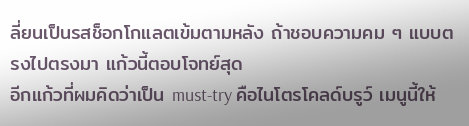ลี่ยนเป็นรสช็อกโกแลตเข้มตามหลัง ถ้าชอบความคม ๆ แบบตรงไปตรงมา แก้วนี้ตอบโจทย์สุด
อีกแก้วที่ผมคิดว่าเป็น must-try คือไนโตรโคลด์บรูว์ เมนูนี้ให้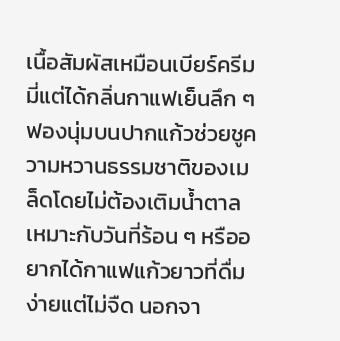เนื้อสัมผัสเหมือนเบียร์ครีมมี่แต่ได้กลิ่นกาแฟเย็นลึก ๆ ฟองนุ่มบนปากแก้วช่วยชูความหวานธรรมชาติของเมล็ดโดยไม่ต้องเติมน้ำตาล เหมาะกับวันที่ร้อน ๆ หรืออยากได้กาแฟแก้วยาวที่ดื่มง่ายแต่ไม่จืด นอกจา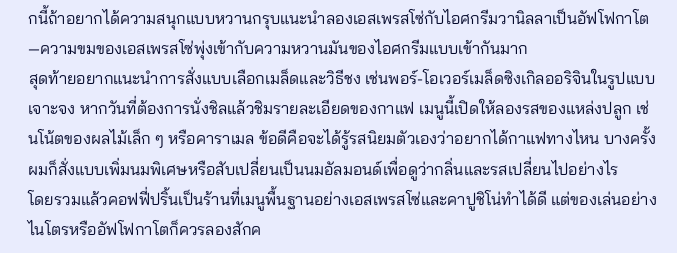กนี้ถ้าอยากได้ความสนุกแบบหวานกรุบแนะนำลองเอสเพรสโซ่กับไอศกรีมวานิลลาเป็นอัฟโฟกาโต—ความขมของเอสเพรสโซ่พุ่งเข้ากับความหวานมันของไอศกรีมแบบเข้ากันมาก
สุดท้ายอยากแนะนำการสั่งแบบเลือกเมล็ดและวิธีชง เช่นพอร์-โอเวอร์เมล็ดซิงเกิลออริจินในรูปแบบเจาะจง หากวันที่ต้องการนั่งชิลแล้วชิมรายละเอียดของกาแฟ เมนูนี้เปิดให้ลองรสของแหล่งปลูก เช่นโน้ตของผลไม้เล็ก ๆ หรือคาราเมล ข้อดีคือจะได้รู้รสนิยมตัวเองว่าอยากได้กาแฟทางไหน บางครั้งผมก็สั่งแบบเพิ่มนมพิเศษหรือสับเปลี่ยนเป็นนมอัลมอนด์เพื่อดูว่ากลิ่นและรสเปลี่ยนไปอย่างไร
โดยรวมแล้วคอฟฟี่ปริ้นเป็นร้านที่เมนูพื้นฐานอย่างเอสเพรสโซ่และคาปูชิโน่ทำได้ดี แต่ของเล่นอย่างไนโตรหรืออัฟโฟกาโตก็ควรลองสักค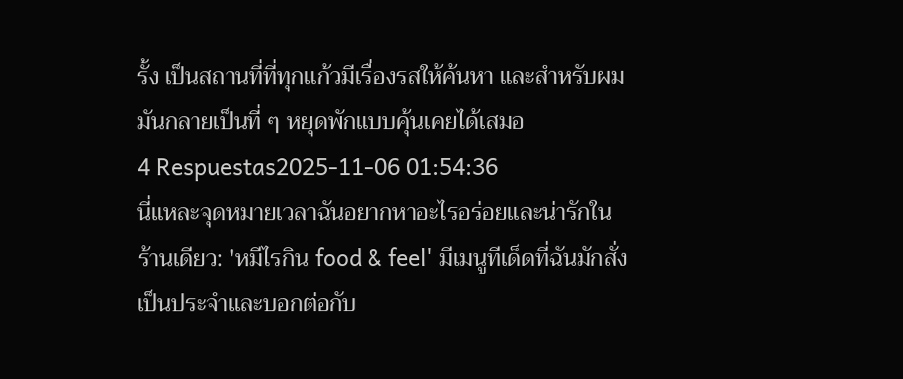รั้ง เป็นสถานที่ที่ทุกแก้วมีเรื่องรสให้ค้นหา และสำหรับผมมันกลายเป็นที่ ๆ หยุดพักแบบคุ้นเคยได้เสมอ
4 Respuestas2025-11-06 01:54:36
นี่แหละจุดหมายเวลาฉันอยากหาอะไรอร่อยและน่ารักในร้านเดียว: 'หมีไรกิน food & feel' มีเมนูทีเด็ดที่ฉันมักสั่งเป็นประจำและบอกต่อกับ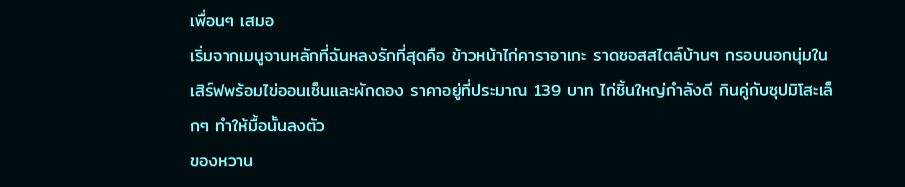เพื่อนๆ เสมอ
เริ่มจากเมนูจานหลักที่ฉันหลงรักที่สุดคือ ข้าวหน้าไก่คาราอาเกะ ราดซอสสไตล์บ้านๆ กรอบนอกนุ่มใน เสิร์ฟพร้อมไข่ออนเซ็นและผักดอง ราคาอยู่ที่ประมาณ 139 บาท ไก่ชิ้นใหญ่กำลังดี กินคู่กับซุปมิโสะเล็กๆ ทำให้มื้อนั้นลงตัว
ของหวาน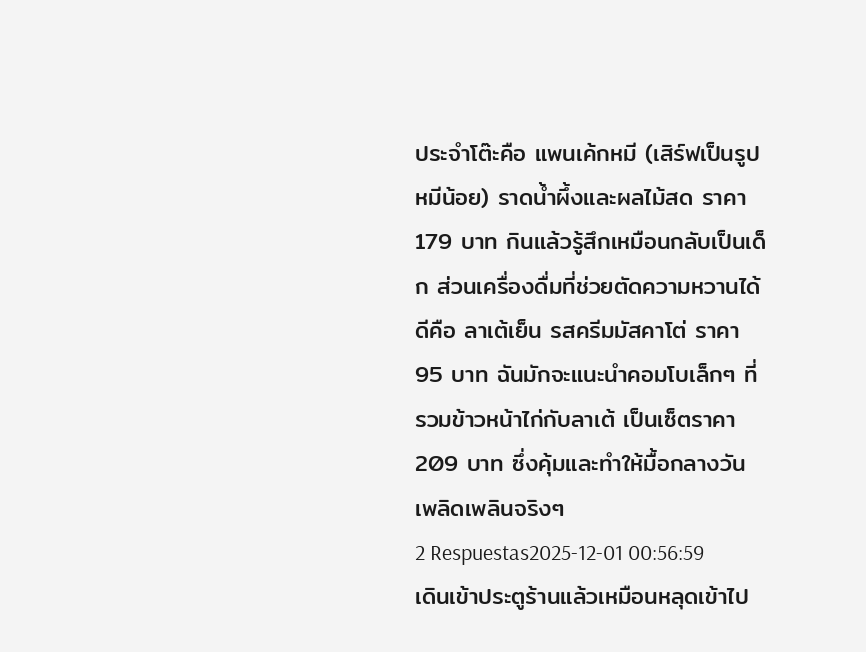ประจำโต๊ะคือ แพนเค้กหมี (เสิร์ฟเป็นรูปหมีน้อย) ราดน้ำผึ้งและผลไม้สด ราคา 179 บาท กินแล้วรู้สึกเหมือนกลับเป็นเด็ก ส่วนเครื่องดื่มที่ช่วยตัดความหวานได้ดีคือ ลาเต้เย็น รสครีมมัสคาโต่ ราคา 95 บาท ฉันมักจะแนะนำคอมโบเล็กๆ ที่รวมข้าวหน้าไก่กับลาเต้ เป็นเซ็ตราคา 209 บาท ซึ่งคุ้มและทำให้มื้อกลางวันเพลิดเพลินจริงๆ
2 Respuestas2025-12-01 00:56:59
เดินเข้าประตูร้านแล้วเหมือนหลุดเข้าไป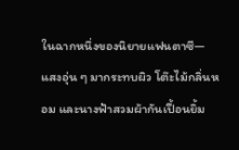ในฉากหนึ่งของนิยายแฟนตาซี—แสงอุ่น ๆ มากระทบผิว โต๊ะไม้กลิ่นหอม และนางฟ้าสวมผ้ากันเปื้อนยิ้ม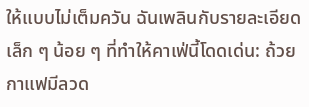ให้แบบไม่เต็มควัน ฉันเพลินกับรายละเอียดเล็ก ๆ น้อย ๆ ที่ทำให้คาเฟ่นี้โดดเด่น: ถ้วยกาแฟมีลวด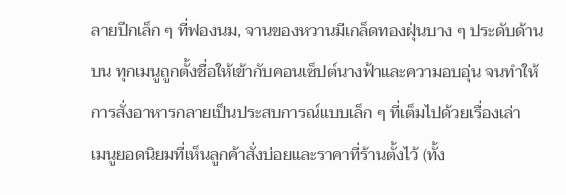ลายปีกเล็ก ๆ ที่ฟองนม, จานของหวานมีเกล็ดทองฝุ่นบาง ๆ ประดับด้านบน ทุกเมนูถูกตั้งชื่อให้เข้ากับคอนเซ็ปต์นางฟ้าและความอบอุ่น จนทำให้การสั่งอาหารกลายเป็นประสบการณ์แบบเล็ก ๆ ที่เต็มไปด้วยเรื่องเล่า
เมนูยอดนิยมที่เห็นลูกค้าสั่งบ่อยและราคาที่ร้านตั้งไว้ (ทั้ง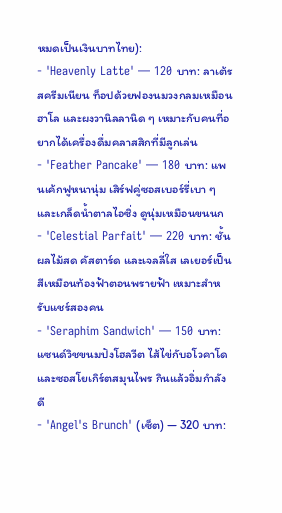หมดเป็นเงินบาทไทย):
- 'Heavenly Latte' — 120 บาท: ลาเต้รสครีมเนียน ท็อปด้วยฟองนมวงกลมเหมือนฮาโล และผงวานิลลานิด ๆ เหมาะกับคนที่อยากได้เครื่องดื่มคลาสสิกที่มีลูกเล่น
- 'Feather Pancake' — 180 บาท: แพนเค้กฟูหนานุ่ม เสิร์ฟคู่ซอสเบอร์รี่เบา ๆ และเกล็ดน้ำตาลไอซิ่ง ดูนุ่มเหมือนขนนก
- 'Celestial Parfait' — 220 บาท: ชั้นผลไม้สด คัสตาร์ด และเจลลี่ใส เลเยอร์เป็นสีเหมือนท้องฟ้าตอนพรายฟ้า เหมาะสำหรับแชร์สองคน
- 'Seraphim Sandwich' — 150 บาท: แซนด์วิชขนมปังโฮลวีต ไส้ไข่กับอโวคาโด และซอสโยเกิร์ตสมุนไพร กินแล้วอิ่มกำลังดี
- 'Angel's Brunch' (เซ็ต) — 320 บาท: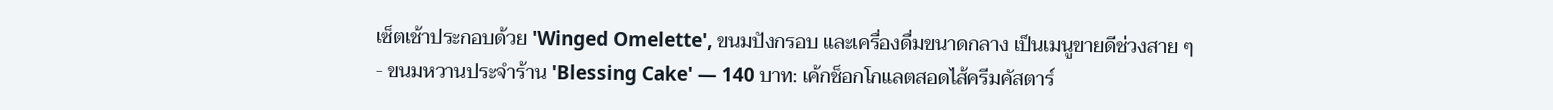เซ็ตเช้าประกอบด้วย 'Winged Omelette', ขนมปังกรอบ และเครื่องดื่มขนาดกลาง เป็นเมนูขายดีช่วงสาย ๆ
- ขนมหวานประจำร้าน 'Blessing Cake' — 140 บาท: เค้กช็อกโกแลตสอดไส้ครีมคัสตาร์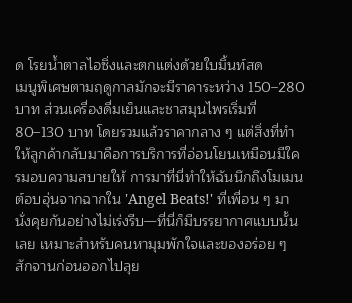ด โรยน้ำตาลไอซิ่งและตกแต่งด้วยใบมิ้นท์สด
เมนูพิเศษตามฤดูกาลมักจะมีราคาระหว่าง 150–280 บาท ส่วนเครื่องดื่มเย็นและชาสมุนไพรเริ่มที่ 80–130 บาท โดยรวมแล้วราคากลาง ๆ แต่สิ่งที่ทำให้ลูกค้ากลับมาคือการบริการที่อ่อนโยนเหมือนมีใครมอบความสบายให้ การมาที่นี่ทำให้ฉันนึกถึงโมเมนต์อบอุ่นจากฉากใน 'Angel Beats!' ที่เพื่อน ๆ มานั่งคุยกันอย่างไม่เร่งรีบ—ที่นี่ก็มีบรรยากาศแบบนั้นเลย เหมาะสำหรับคนหามุมพักใจและของอร่อย ๆ สักจานก่อนออกไปลุย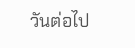วันต่อไป